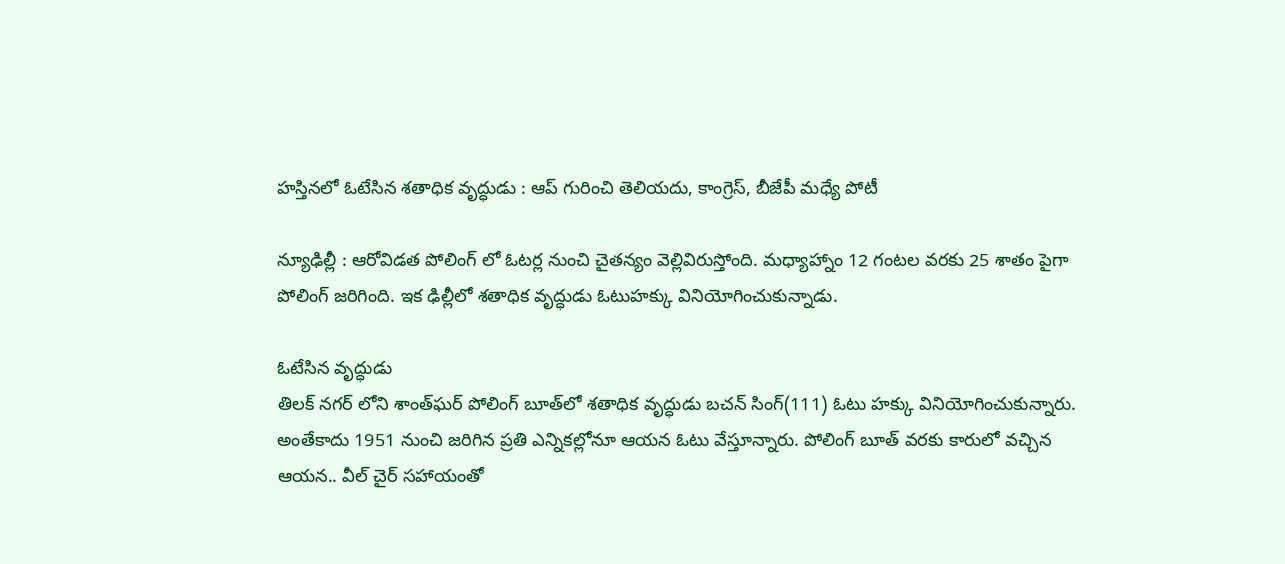హస్తినలో ఓటేసిన శతాధిక వృద్ధుడు : ఆప్ గురించి తెలియదు, కాంగ్రెస్, బీజేపీ మధ్యే పోటీ

న్యూఢిల్లీ : ఆరోవిడత పోలింగ్ లో ఓటర్ల నుంచి చైతన్యం వెల్లివిరుస్తోంది. మధ్యాహ్నాం 12 గంటల వరకు 25 శాతం పైగా పోలింగ్ జరిగింది. ఇక ఢిల్లీలో శతాధిక వృద్ధుడు ఓటుహక్కు వినియోగించుకున్నాడు.

ఓటేసిన వృద్ధుడు
తిలక్ నగర్ లోని శాంత్‌ఘర్‌ పోలింగ్‌ బూత్‌లో శతాధిక వృద్ధుడు బచన్‌ సింగ్‌(111) ఓటు హక్కు వినియోగించుకున్నారు. అంతేకాదు 1951 నుంచి జరిగిన ప్రతి ఎన్నికల్లోనూ ఆయన ఓటు వేస్తూన్నారు. పోలింగ్‌ బూత్‌ వరకు కారులో వచ్చిన ఆయన.. వీల్‌ చైర్‌ సహాయంతో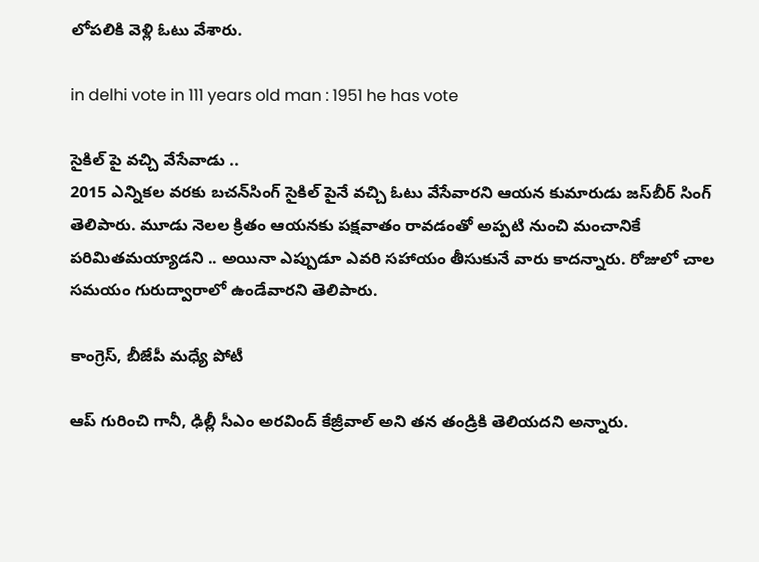లోపలికి వెళ్లి ఓటు వేశారు.

in delhi vote in 111 years old man : 1951 he has vote

సైకిల్ పై వచ్చి వేసేవాడు ..
2015 ఎన్నికల వరకు బచన్‌సింగ్‌ సైకిల్‌ పైనే వచ్చి ఓటు వేసేవారని ఆయన కుమారుడు జస్‌బీర్‌ సింగ్‌ తెలిపారు. మూడు నెలల క్రితం ఆయనకు పక్షవాతం రావడంతో అప్పటి నుంచి మంచానికే పరిమితమయ్యాడని .. అయినా ఎప్పుడూ ఎవరి సహాయం తీసుకునే వారు కాదన్నారు. రోజులో చాల సమయం గురుద్వారాలో ఉండేవారని తెలిపారు.

కాంగ్రెస్, బీజేపీ మధ్యే పోటీ

ఆప్ గురించి గానీ, ఢిల్లీ సీఎం అరవింద్‌ కేజ్రీవాల్‌ అని తన తండ్రికి తెలియదని అన్నారు.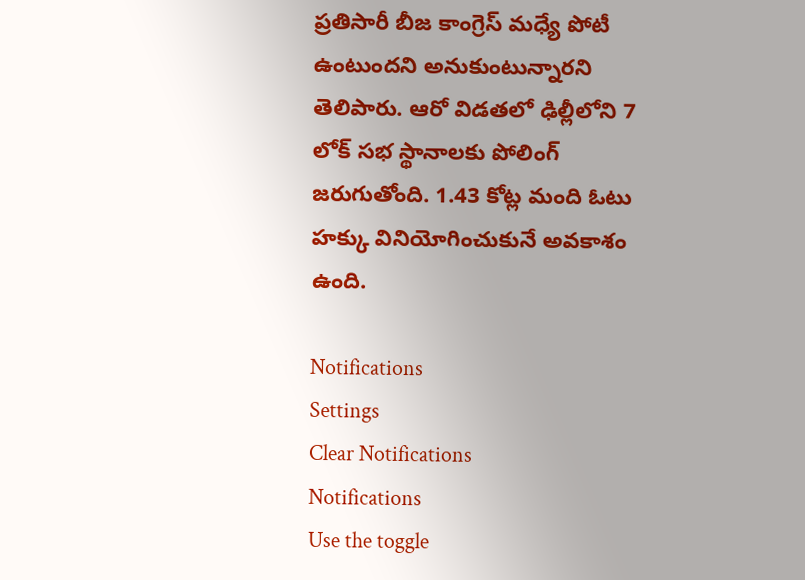ప్రతిసారీ బీజ కాంగ్రెస్‌ మధ్యే పోటీ ఉంటుందని అనుకుంటున్నారని తెలిపారు. ఆరో విడతలో ఢిల్లీలోని 7 లోక్ సభ స్థానాలకు పోలింగ్‌ జరుగుతోంది. 1.43 కోట్ల మంది ఓటు హక్కు వినియోగించుకునే అవకాశం ఉంది.

Notifications
Settings
Clear Notifications
Notifications
Use the toggle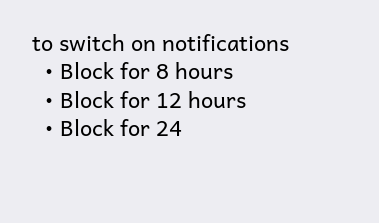to switch on notifications
  • Block for 8 hours
  • Block for 12 hours
  • Block for 24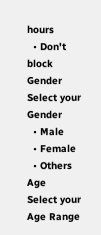hours
  • Don't block
Gender
Select your Gender
  • Male
  • Female
  • Others
Age
Select your Age Range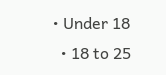• Under 18
  • 18 to 25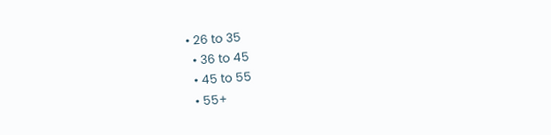• 26 to 35
  • 36 to 45
  • 45 to 55
  • 55+